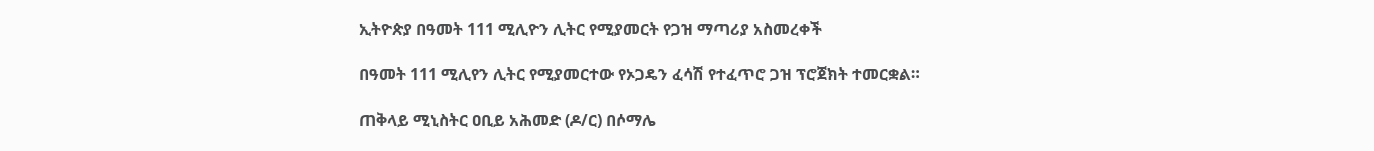ኢትዮጵያ በዓመት 111 ሚሊዮን ሊትር የሚያመርት የጋዝ ማጣሪያ አስመረቀች

በዓመት 111 ሚሊየን ሊትር የሚያመርተው የኦጋዴን ፈሳሽ የተፈጥሮ ጋዝ ፕሮጀክት ተመርቋል።

ጠቅላይ ሚኒስትር ዐቢይ አሕመድ (ዶ/ር) በሶማሌ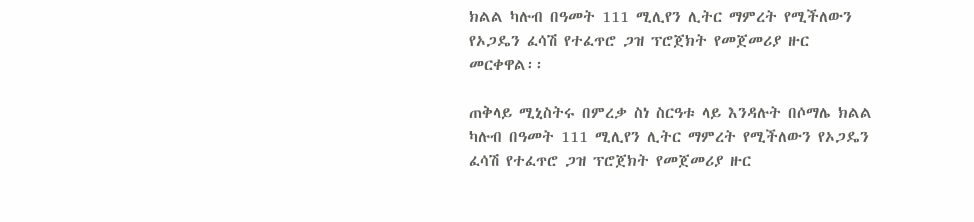ክልል ካሉብ በዓመት 111 ሚሊየን ሊትር ማምረት የሚችለውን የኦጋዴን ፈሳሽ የተፈጥሮ ጋዝ ፕሮጀክት የመጀመሪያ ዙር መርቀዋል፡፡

ጠቅላይ ሚኒስትሩ በምረቃ ስነ ስርዓቱ ላይ እንዳሉት በሶማሌ ክልል ካሉብ በዓመት 111 ሚሊየን ሊትር ማምረት የሚችለውን የኦጋዴን ፈሳሽ የተፈጥሮ ጋዝ ፕሮጀክት የመጀመሪያ ዙር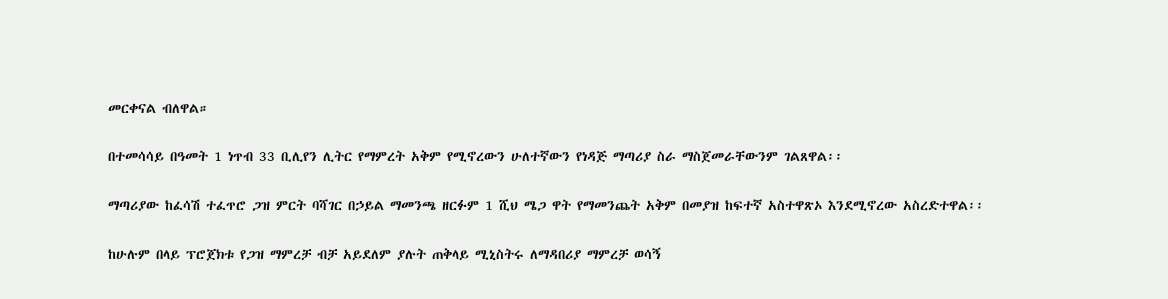መርቀናል ብለዋል።

በተመሳሳይ በዓመት 1 ነጥብ 33 ቢሊየን ሊትር የማምረት አቅም የሚኖረውን ሁለተኛውን የነዳጅ ማጣሪያ ስራ ማስጀመራቸውንም ገልጸዋል፡፡

ማጣሪያው ከፈሳሽ ተፈጥሮ ጋዝ ምርት ባሻገር በኃይል ማመንጫ ዘርፉም 1 ሺህ ሜጋ ዋት የማመንጨት አቅም በመያዝ ከፍተኛ አስተዋጽኦ እንደሚኖረው አስረድተዋል፡፡

ከሁሉም በላይ ፕሮጀክቱ የጋዝ ማምረቻ ብቻ አይደለም ያሉት ጠቅላይ ሚኒስትሩ ለማዳበሪያ ማምረቻ ወሳኝ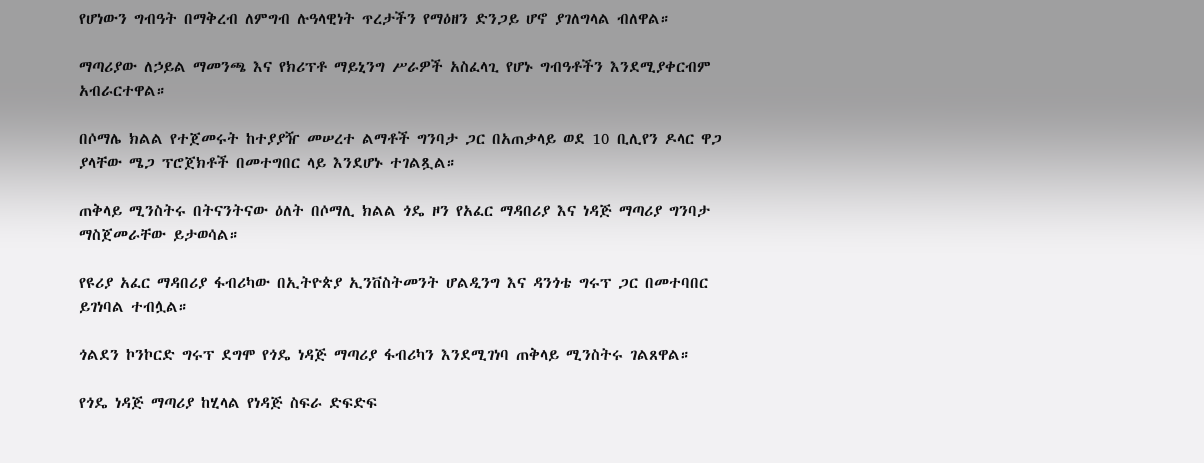የሆነውን ግብዓት በማቅረብ ለምግብ ሉዓላዊነት ጥረታችን የማዕዘን ድንጋይ ሆኖ ያገለግላል ብለዋል።

ማጣሪያው ለኃይል ማመንጫ እና የክሪፕቶ ማይኒንግ ሥራዎች አስፈላጊ የሆኑ ግብዓቶችን እንደሚያቀርብም አብራርተዋል።

በሶማሌ ክልል የተጀመሩት ከተያያዥ መሠረተ ልማቶች ግንባታ ጋር በአጠቃላይ ወደ 10 ቢሊየን ዶላር ዋጋ ያላቸው ሜጋ ፕሮጀክቶች በመተግበር ላይ እንደሆኑ ተገልጿል።

ጠቅላይ ሚንስትሩ በትናንትናው ዕለት በሶማሊ ክልል ጎዴ ዞን የአፈር ማዳበሪያ እና ነዳጅ ማጣሪያ ግንባታ ማስጀመራቸው ይታወሳል።

የዩሪያ አፈር ማዳበሪያ ፋብሪካው በኢትዮጵያ ኢንቨስትመንት ሆልዲንግ እና ዳንጎቴ ግሩፕ ጋር በመተባበር ይገነባል ተብሏል።

ጎልደን ኮንኮርድ ግሩፕ ደግሞ የጎዴ ነዳጅ ማጣሪያ ፋብሪካን እንደሚገነባ ጠቅላይ ሚንስትሩ ገልጸዋል።

የጎዴ ነዳጅ ማጣሪያ ከሂላል የነዳጅ ስፍራ ድፍድፍ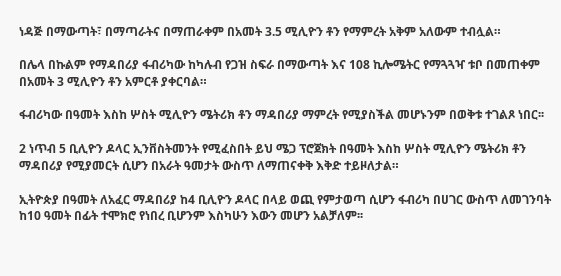ነዳጅ በማውጣት፣ በማጣራትና በማጠራቀም በአመት 3.5 ሚሊዮን ቶን የማምረት አቅም አለውም ተብሏል።

በሌላ በኩልም የማዳበሪያ ፋብሪካው ከካሉብ የጋዝ ስፍራ በማውጣት እና 108 ኪሎሜትር የማጓጓዣ ቱቦ በመጠቀም በአመት 3 ሚሊዮን ቶን አምርቶ ያቀርባል።

ፋብሪካው በዓመት እስከ ሦስት ሚሊዮን ሜትሪክ ቶን ማዳበሪያ ማምረት የሚያስችል መሆኑንም በወቅቱ ተገልጾ ነበር፡፡

2 ነጥብ 5 ቢሊዮን ዶላር ኢንቨስትመንት የሚፈስበት ይህ ሜጋ ፕሮጀክት በዓመት እስከ ሦስት ሚሊዮን ሜትሪክ ቶን ማዳበሪያ የሚያመርት ሲሆን በአራት ዓመታት ውስጥ ለማጠናቀቅ እቅድ ተይዞለታል።

ኢትዮጵያ በዓመት ለአፈር ማዳበሪያ ከ4 ቢሊዮን ዶላር በላይ ወጪ የምታወጣ ሲሆን ፋብሪካ በሀገር ውስጥ ለመገንባት ከ10 ዓመት በፊት ተሞክሮ የነበረ ቢሆንም እስካሁን እውን መሆን አልቻለም፡፡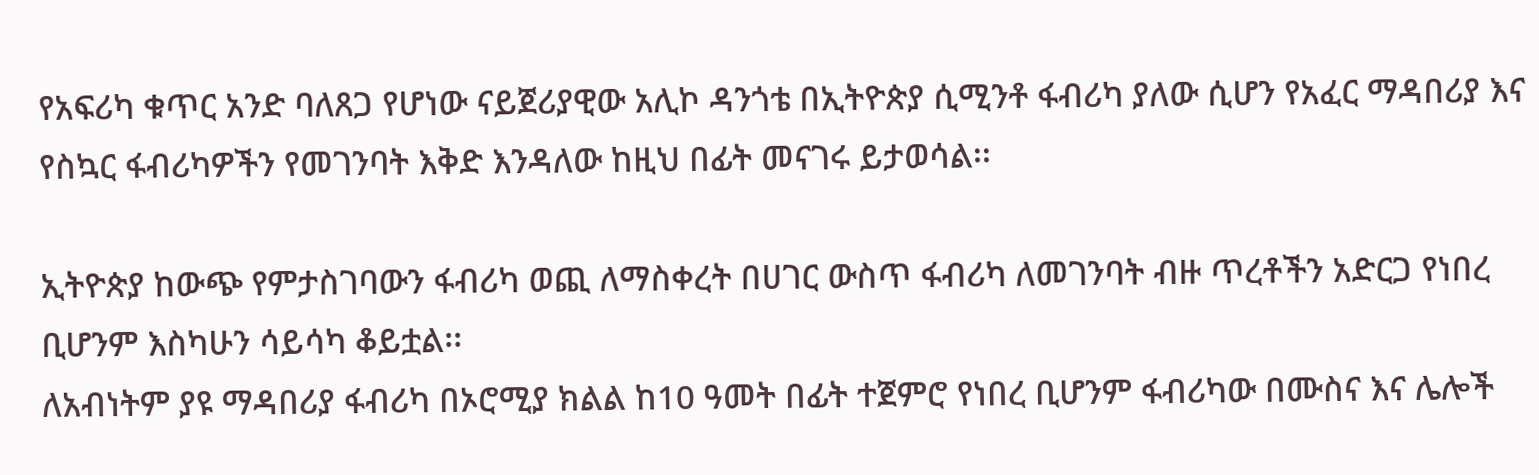የአፍሪካ ቁጥር አንድ ባለጸጋ የሆነው ናይጀሪያዊው አሊኮ ዳንጎቴ በኢትዮጵያ ሲሚንቶ ፋብሪካ ያለው ሲሆን የአፈር ማዳበሪያ እና የስኳር ፋብሪካዎችን የመገንባት እቅድ እንዳለው ከዚህ በፊት መናገሩ ይታወሳል፡፡

ኢትዮጵያ ከውጭ የምታስገባውን ፋብሪካ ወጪ ለማስቀረት በሀገር ውስጥ ፋብሪካ ለመገንባት ብዙ ጥረቶችን አድርጋ የነበረ ቢሆንም እስካሁን ሳይሳካ ቆይቷል፡፡
ለአብነትም ያዩ ማዳበሪያ ፋብሪካ በኦሮሚያ ክልል ከ10 ዓመት በፊት ተጀምሮ የነበረ ቢሆንም ፋብሪካው በሙስና እና ሌሎች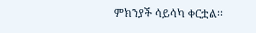ምክንያች ሳይሳካ ቀርቷል፡፡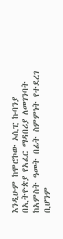እንዲሁም ከሞሮኮው ኦሲፒ ኩባንያ በኢትዮጵያ የአፈር ማዳበሪያ ለመገንባት ከአምስት ዓመት በፊት ስምምነት የተደረገ ቢሆንም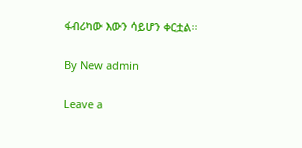ፋብሪካው እውን ሳይሆን ቀርቷል፡፡

By New admin

Leave a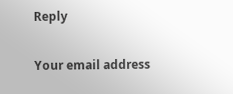Reply

Your email address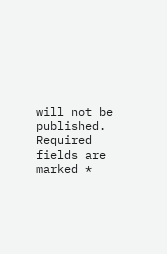will not be published. Required fields are marked *